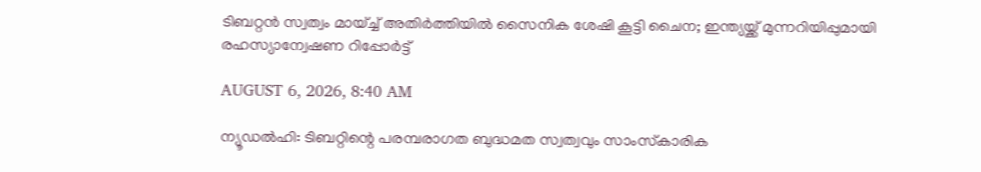ടിബറ്റന്‍ സ്വത്വം മായ്ച്ച് അതിര്‍ത്തിയില്‍ സൈനിക ശേഷി കൂട്ടി ചൈന; ഇന്ത്യയ്ക്ക് മുന്നറിയിപ്പുമായി രഹസ്യാന്വേഷണ റിപ്പോര്‍ട്ട്

AUGUST 6, 2026, 8:40 AM

ന്യൂഡല്‍ഹി: ടിബറ്റിന്റെ പരമ്പരാഗത ബുദ്ധമത സ്വത്വവും സാംസ്‌കാരിക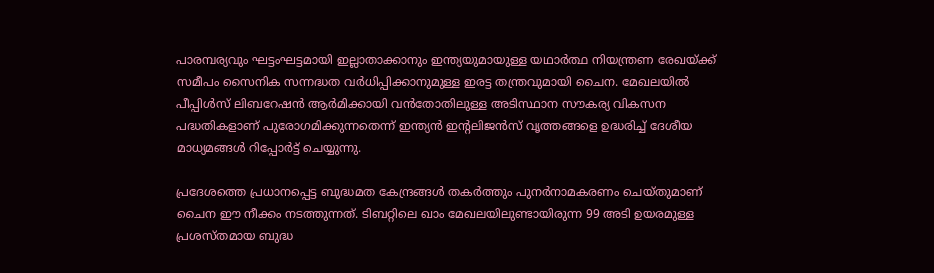പാരമ്പര്യവും ഘട്ടംഘട്ടമായി ഇല്ലാതാക്കാനും ഇന്ത്യയുമായുള്ള യഥാര്‍ത്ഥ നിയന്ത്രണ രേഖയ്ക്ക് സമീപം സൈനിക സന്നദ്ധത വര്‍ധിപ്പിക്കാനുമുള്ള ഇരട്ട തന്ത്രവുമായി ചൈന. മേഖലയില്‍ പീപ്പിള്‍സ് ലിബറേഷന്‍ ആര്‍മിക്കായി വന്‍തോതിലുള്ള അടിസ്ഥാന സൗകര്യ വികസന പദ്ധതികളാണ് പുരോഗമിക്കുന്നതെന്ന് ഇന്ത്യന്‍ ഇന്റലിജന്‍സ് വൃത്തങ്ങളെ ഉദ്ധരിച്ച് ദേശീയ മാധ്യമങ്ങള്‍ റിപ്പോര്‍ട്ട് ചെയ്യുന്നു.

പ്രദേശത്തെ പ്രധാനപ്പെട്ട ബുദ്ധമത കേന്ദ്രങ്ങള്‍ തകര്‍ത്തും പുനര്‍നാമകരണം ചെയ്തുമാണ് ചൈന ഈ നീക്കം നടത്തുന്നത്. ടിബറ്റിലെ ഖാം മേഖലയിലുണ്ടായിരുന്ന 99 അടി ഉയരമുള്ള പ്രശസ്തമായ ബുദ്ധ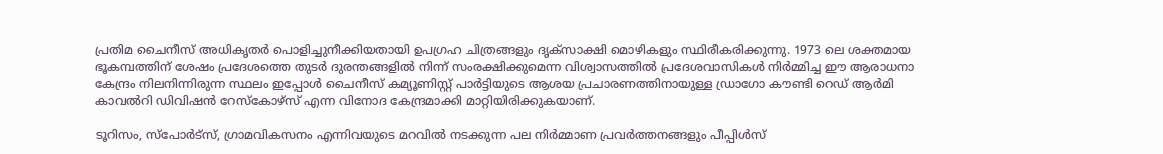പ്രതിമ ചൈനീസ് അധികൃതര്‍ പൊളിച്ചുനീക്കിയതായി ഉപഗ്രഹ ചിത്രങ്ങളും ദൃക്സാക്ഷി മൊഴികളും സ്ഥിരീകരിക്കുന്നു. 1973 ലെ ശക്തമായ ഭൂകമ്പത്തിന് ശേഷം പ്രദേശത്തെ തുടര്‍ ദുരന്തങ്ങളില്‍ നിന്ന് സംരക്ഷിക്കുമെന്ന വിശ്വാസത്തില്‍ പ്രദേശവാസികള്‍ നിര്‍മ്മിച്ച ഈ ആരാധനാ കേന്ദ്രം നിലനിന്നിരുന്ന സ്ഥലം ഇപ്പോള്‍ ചൈനീസ് കമ്യൂണിസ്റ്റ് പാര്‍ട്ടിയുടെ ആശയ പ്രചാരണത്തിനായുള്ള ഡ്രാഗോ കൗണ്ടി റെഡ് ആര്‍മി കാവല്‍റി ഡിവിഷന്‍ റേസ്‌കോഴ്സ് എന്ന വിനോദ കേന്ദ്രമാക്കി മാറ്റിയിരിക്കുകയാണ്.

ടൂറിസം, സ്‌പോര്‍ട്‌സ്, ഗ്രാമവികസനം എന്നിവയുടെ മറവില്‍ നടക്കുന്ന പല നിര്‍മ്മാണ പ്രവര്‍ത്തനങ്ങളും പീപ്പിള്‍സ്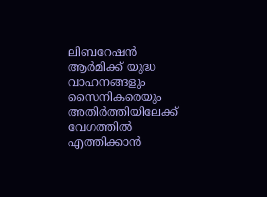ലിബറേഷന്‍ ആര്‍മിക്ക് യുദ്ധ വാഹനങ്ങളും സൈനികരെയും അതിര്‍ത്തിയിലേക്ക് വേഗത്തില്‍ എത്തിക്കാന്‍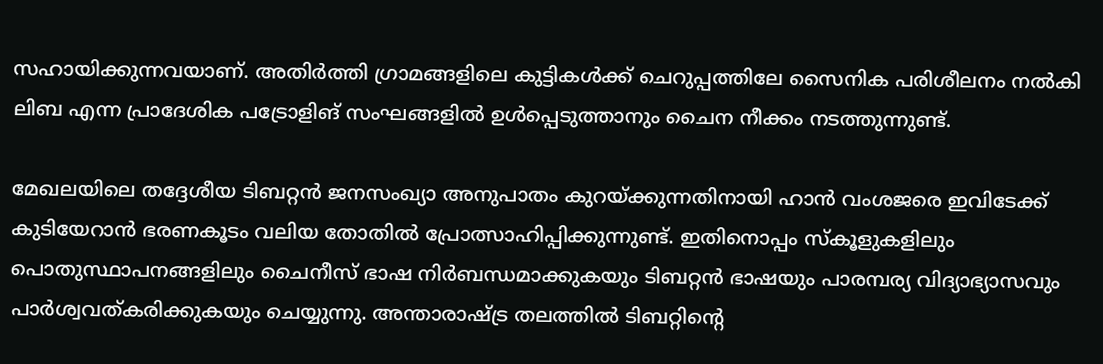സഹായിക്കുന്നവയാണ്. അതിര്‍ത്തി ഗ്രാമങ്ങളിലെ കുട്ടികള്‍ക്ക് ചെറുപ്പത്തിലേ സൈനിക പരിശീലനം നല്‍കി ലിബ എന്ന പ്രാദേശിക പട്രോളിങ് സംഘങ്ങളില്‍ ഉള്‍പ്പെടുത്താനും ചൈന നീക്കം നടത്തുന്നുണ്ട്.

മേഖലയിലെ തദ്ദേശീയ ടിബറ്റന്‍ ജനസംഖ്യാ അനുപാതം കുറയ്ക്കുന്നതിനായി ഹാന്‍ വംശജരെ ഇവിടേക്ക് കുടിയേറാന്‍ ഭരണകൂടം വലിയ തോതില്‍ പ്രോത്സാഹിപ്പിക്കുന്നുണ്ട്. ഇതിനൊപ്പം സ്‌കൂളുകളിലും പൊതുസ്ഥാപനങ്ങളിലും ചൈനീസ് ഭാഷ നിര്‍ബന്ധമാക്കുകയും ടിബറ്റന്‍ ഭാഷയും പാരമ്പര്യ വിദ്യാഭ്യാസവും പാര്‍ശ്വവത്കരിക്കുകയും ചെയ്യുന്നു. അന്താരാഷ്ട്ര തലത്തില്‍ ടിബറ്റിന്റെ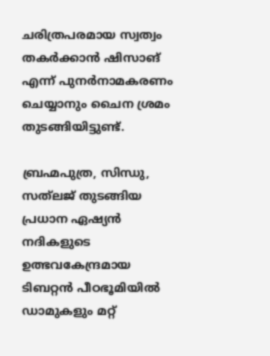ചരിത്രപരമായ സ്വത്വം തകര്‍ക്കാന്‍ ഷിസാങ് എന്ന് പുനര്‍നാമകരണം ചെയ്യാനും ചൈന ശ്രമം തുടങ്ങിയിട്ടുണ്ട്.

ബ്രഹ്മപുത്ര, സിന്ധു, സത്‌ലജ് തുടങ്ങിയ പ്രധാന ഏഷ്യന്‍ നദികളുടെ ഉത്ഭവകേന്ദ്രമായ ടിബറ്റന്‍ പീഠഭൂമിയില്‍ ഡാമുകളും മറ്റ്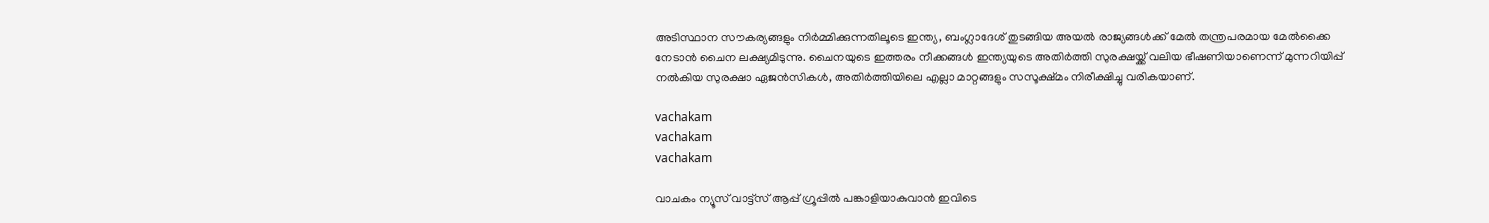അടിസ്ഥാന സൗകര്യങ്ങളും നിര്‍മ്മിക്കുന്നതിലൂടെ ഇന്ത്യ, ബംഗ്ലാദേശ് തുടങ്ങിയ അയല്‍ രാജ്യങ്ങള്‍ക്ക് മേല്‍ തന്ത്രപരമായ മേല്‍ക്കൈ നേടാന്‍ ചൈന ലക്ഷ്യമിടുന്നു. ചൈനയുടെ ഇത്തരം നീക്കങ്ങള്‍ ഇന്ത്യയുടെ അതിര്‍ത്തി സുരക്ഷയ്ക്ക് വലിയ ഭീഷണിയാണെന്ന് മുന്നറിയിപ്പ് നല്‍കിയ സുരക്ഷാ ഏജന്‍സികള്‍, അതിര്‍ത്തിയിലെ എല്ലാ മാറ്റങ്ങളും സസൂക്ഷ്മം നിരീക്ഷിച്ചു വരികയാണ്.

vachakam
vachakam
vachakam

വാചകം ന്യൂസ് വാട്ട്സ് ആപ്പ് ഗ്രൂപ്പിൽ പങ്കാളിയാകുവാൻ ഇവിടെ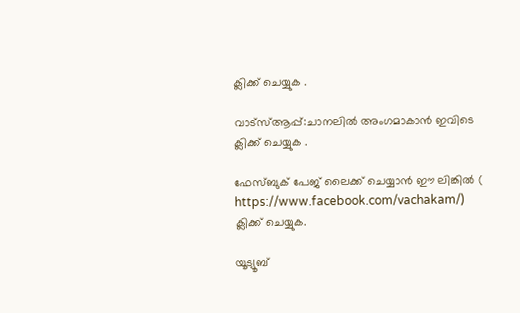ക്ലിക്ക് ചെയ്യുക .

വാട്സ്ആപ്പ്:ചാനലിൽ അംഗമാകാൻ ഇവിടെ ക്ലിക്ക് ചെയ്യുക .

ഫേസ്ബുക് പേജ് ലൈക്ക് ചെയ്യാൻ ഈ ലിങ്കിൽ (
https://www.facebook.com/vachakam/) ക്ലിക്ക് ചെയ്യുക.

യൂട്യൂബ്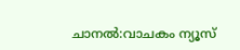ചാനൽ:വാചകം ന്യൂസ്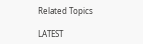Related Topics

LATEST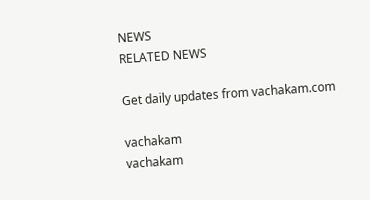NEWS
RELATED NEWS

Get daily updates from vachakam.com

vachakam
vachakam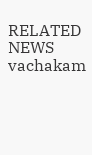RELATED NEWS
vachakam